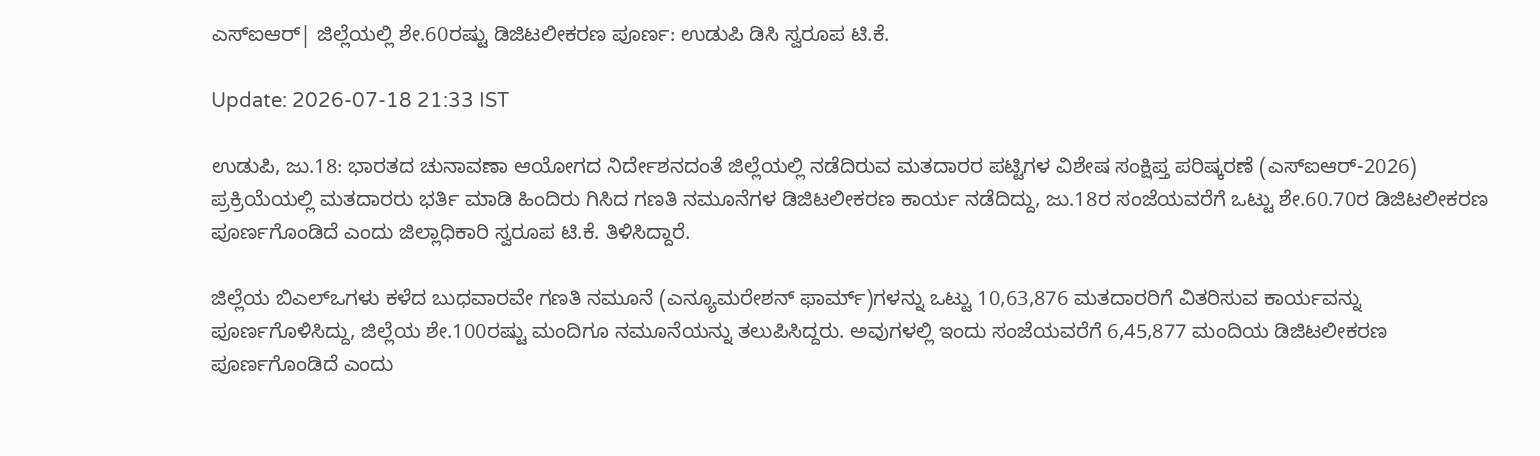ಎಸ್‌ಐಆರ್| ಜಿಲ್ಲೆಯಲ್ಲಿ ಶೇ.60ರಷ್ಟು ಡಿಜಿಟಲೀಕರಣ ಪೂರ್ಣ: ಉಡುಪಿ ಡಿಸಿ ಸ್ವರೂಪ ಟಿ.ಕೆ.

Update: 2026-07-18 21:33 IST

ಉಡುಪಿ, ಜು.18: ಭಾರತದ ಚುನಾವಣಾ ಆಯೋಗದ ನಿರ್ದೇಶನದಂತೆ ಜಿಲ್ಲೆಯಲ್ಲಿ ನಡೆದಿರುವ ಮತದಾರರ ಪಟ್ಟಿಗಳ ವಿಶೇಷ ಸಂಕ್ಷಿಪ್ತ ಪರಿಷ್ಕರಣೆ (ಎಸ್‌ಐಆರ್-2026) ಪ್ರಕ್ರಿಯೆಯಲ್ಲಿ ಮತದಾರರು ಭರ್ತಿ ಮಾಡಿ ಹಿಂದಿರು ಗಿಸಿದ ಗಣತಿ ನಮೂನೆಗಳ ಡಿಜಿಟಲೀಕರಣ ಕಾರ್ಯ ನಡೆದಿದ್ದು, ಜು.18ರ ಸಂಜೆಯವರೆಗೆ ಒಟ್ಟು ಶೇ.60.70ರ ಡಿಜಿಟಲೀಕರಣ ಪೂರ್ಣಗೊಂಡಿದೆ ಎಂದು ಜಿಲ್ಲಾಧಿಕಾರಿ ಸ್ವರೂಪ ಟಿ.ಕೆ. ತಿಳಿಸಿದ್ದಾರೆ.

ಜಿಲ್ಲೆಯ ಬಿಎಲ್‌ಒಗಳು ಕಳೆದ ಬುಧವಾರವೇ ಗಣತಿ ನಮೂನೆ (ಎನ್ಯೂಮರೇಶನ್ ಫಾರ್ಮ್)ಗಳನ್ನು ಒಟ್ಟು 10,63,876 ಮತದಾರರಿಗೆ ವಿತರಿಸುವ ಕಾರ್ಯವನ್ನು ಪೂರ್ಣಗೊಳಿಸಿದ್ದು, ಜಿಲ್ಲೆಯ ಶೇ.100ರಷ್ಟು ಮಂದಿಗೂ ನಮೂನೆಯನ್ನು ತಲುಪಿಸಿದ್ದರು. ಅವುಗಳಲ್ಲಿ ಇಂದು ಸಂಜೆಯವರೆಗೆ 6,45,877 ಮಂದಿಯ ಡಿಜಿಟಲೀಕರಣ ಪೂರ್ಣಗೊಂಡಿದೆ ಎಂದು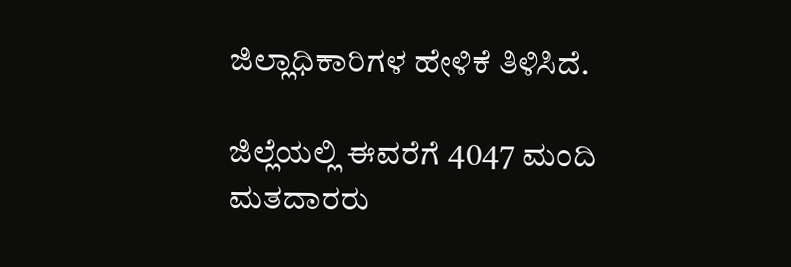ಜಿಲ್ಲಾಧಿಕಾರಿಗಳ ಹೇಳಿಕೆ ತಿಳಿಸಿದೆ.

ಜಿಲ್ಲೆಯಲ್ಲಿ ಈವರೆಗೆ 4047 ಮಂದಿ ಮತದಾರರು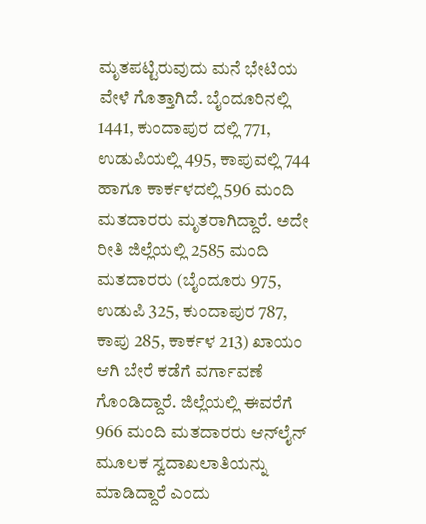ಮೃತಪಟ್ಟಿರುವುದು ಮನೆ ಭೇಟಿಯ ವೇಳೆ ಗೊತ್ತಾಗಿದೆ. ಬೈಂದೂರಿನಲ್ಲಿ 1441, ಕುಂದಾಪುರ ದಲ್ಲಿ 771, ಉಡುಪಿಯಲ್ಲಿ 495, ಕಾಪುವಲ್ಲಿ 744 ಹಾಗೂ ಕಾರ್ಕಳದಲ್ಲಿ 596 ಮಂದಿ ಮತದಾರರು ಮೃತರಾಗಿದ್ದಾರೆ. ಅದೇ ರೀತಿ ಜಿಲ್ಲೆಯಲ್ಲಿ 2585 ಮಂದಿ ಮತದಾರರು (ಬೈಂದೂರು 975, ಉಡುಪಿ 325, ಕುಂದಾಪುರ 787, ಕಾಪು 285, ಕಾರ್ಕಳ 213) ಖಾಯಂ ಆಗಿ ಬೇರೆ ಕಡೆಗೆ ವರ್ಗಾವಣೆ ಗೊಂಡಿದ್ದಾರೆ. ಜಿಲ್ಲೆಯಲ್ಲಿ ಈವರೆಗೆ 966 ಮಂದಿ ಮತದಾರರು ಆನ್‌ಲೈನ್ ಮೂಲಕ ಸ್ವದಾಖಲಾತಿಯನ್ನು ಮಾಡಿದ್ದಾರೆ ಎಂದು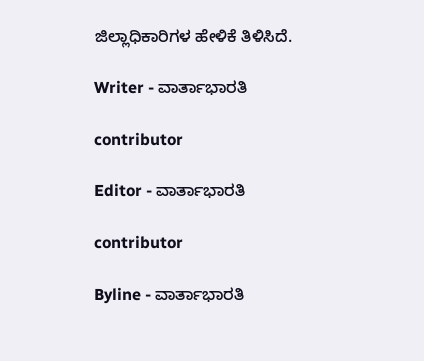ಜಿಲ್ಲಾಧಿಕಾರಿಗಳ ಹೇಳಿಕೆ ತಿಳಿಸಿದೆ.

Writer - ವಾರ್ತಾಭಾರತಿ

contributor

Editor - ವಾರ್ತಾಭಾರತಿ

contributor

Byline - ವಾರ್ತಾಭಾರತಿ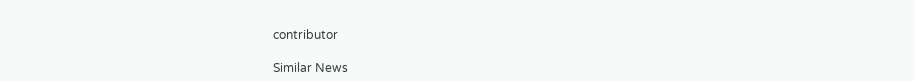contributor

Similar News